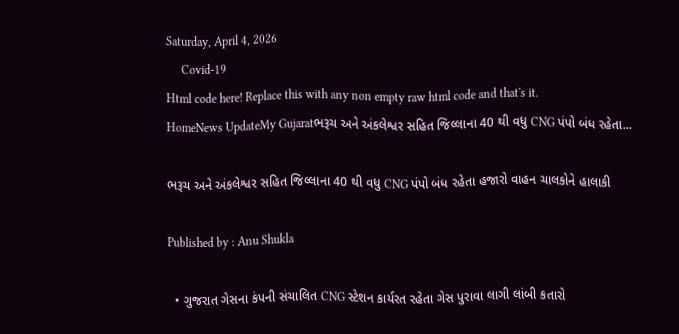Saturday, April 4, 2026
     Covid-19
Html code here! Replace this with any non empty raw html code and that's it.
HomeNews UpdateMy Gujaratભરૂચ અને અંકલેશ્વર સહિત જિલ્લાના 40 થી વધુ CNG પંપો બંધ રહેતા...

ભરૂચ અને અંકલેશ્વર સહિત જિલ્લાના 40 થી વધુ CNG પંપો બંધ રહેતા હજારો વાહન ચાલકોને હાલાકી

Published by : Anu Shukla

  • ગુજરાત ગેસના કંપની સંચાલિત CNG સ્ટેશન કાર્યરત રહેતા ગેસ પુરાવા લાગી લાંબી કતારો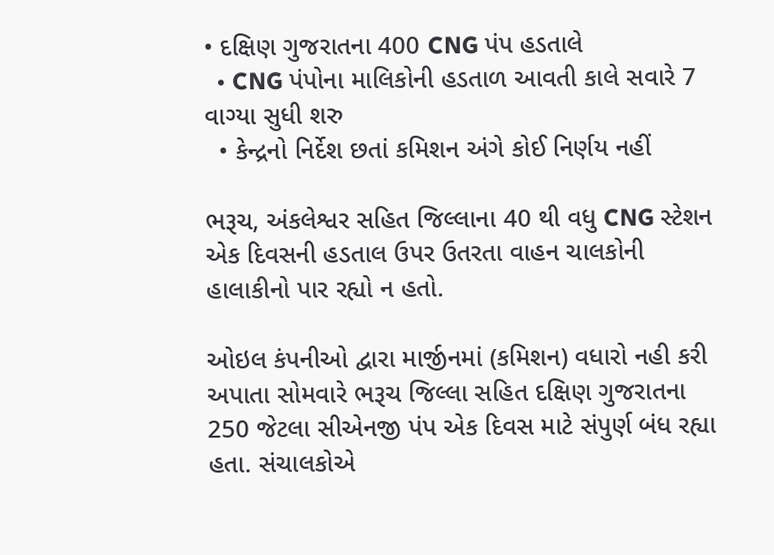• દક્ષિણ ગુજરાતના 400 CNG પંપ હડતાલે
  • CNG પંપોના માલિકોની હડતાળ આવતી કાલે સવારે 7 વાગ્યા સુધી શરુ
  • કેન્દ્રનો નિર્દેશ છતાં કમિશન અંગે કોઈ નિર્ણય નહીં

ભરૂચ, અંકલેશ્વર સહિત જિલ્લાના 40 થી વધુ CNG સ્ટેશન એક દિવસની હડતાલ ઉપર ઉતરતા વાહન ચાલકોની હાલાકીનો પાર રહ્યો ન હતો.

ઓઇલ કંપનીઓ દ્વારા માર્જીનમાં (કમિશન) વધારો નહી કરી અપાતા સોમવારે ભરૂચ જિલ્લા સહિત દક્ષિણ ગુજરાતના 250 જેટલા સીએનજી પંપ એક દિવસ માટે સંપુર્ણ બંધ રહ્યા હતા. સંચાલકોએ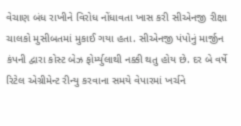વેચાણ બંધ રાખીને વિરોધ નોંધાવતા ખાસ કરી સીએનજી રીક્ષા ચાલકો મુસીબતમાં મુકાઈ ગયા હતા. સીએનજી પંપોનું માર્જીન કંપની દ્વારા કોસ્ટ બેઝ ફોર્મ્યુલાથી નક્કી થતુ હોય છે. દર બે વર્ષે રિટેલ એગ્રીમેન્ટ રીન્યુ કરવાના સમયે વેપારમાં ખર્ચને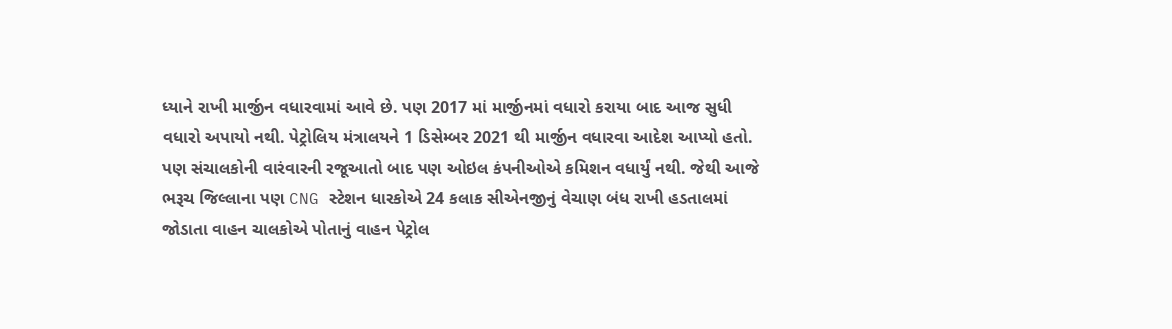ધ્યાને રાખી માર્જીન વધારવામાં આવે છે. પણ 2017 માં માર્જીનમાં વધારો કરાયા બાદ આજ સુધી વધારો અપાયો નથી. પેટ્રોલિય મંત્રાલયને 1 ડિસેમ્બર 2021 થી માર્જીન વધારવા આદેશ આપ્યો હતો. પણ સંચાલકોની વારંવારની રજૂઆતો બાદ પણ ઓઇલ કંપનીઓએ કમિશન વધાર્યું નથી. જેથી આજે ભરૂચ જિલ્લાના પણ CNG સ્ટેશન ધારકોએ 24 કલાક સીએનજીનું વેચાણ બંધ રાખી હડતાલમાં જોડાતા વાહન ચાલકોએ પોતાનું વાહન પેટ્રોલ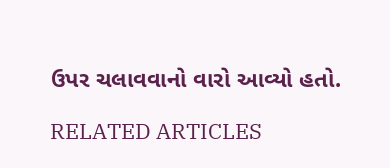ઉપર ચલાવવાનો વારો આવ્યો હતો.

RELATED ARTICLES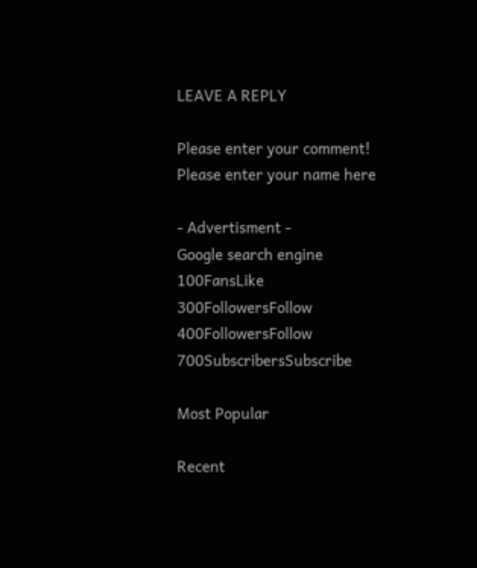LEAVE A REPLY

Please enter your comment!
Please enter your name here

- Advertisment -
Google search engine
100FansLike
300FollowersFollow
400FollowersFollow
700SubscribersSubscribe

Most Popular

Recent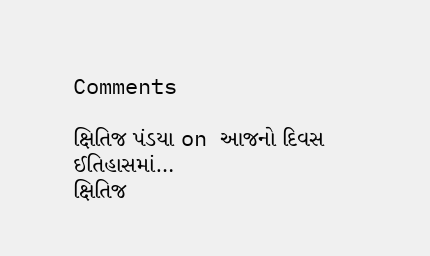Comments

ક્ષિતિજ પંડયા on આજનો દિવસ ઈતિહાસમાં…
ક્ષિતિજ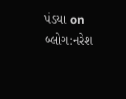પંડયા on બ્લોગ:નરેશ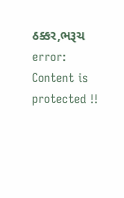ઠક્કર,ભરૂચ
error: Content is protected !!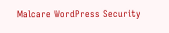Malcare WordPress Security